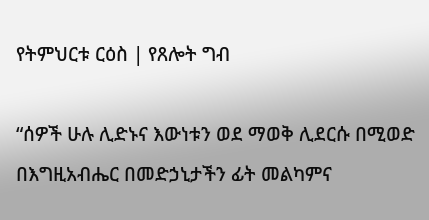የትምህርቱ ርዕስ | የጸሎት ግብ

“ሰዎች ሁሉ ሊድኑና እውነቱን ወደ ማወቅ ሊደርሱ በሚወድ በእግዚአብሔር በመድኃኒታችን ፊት መልካምና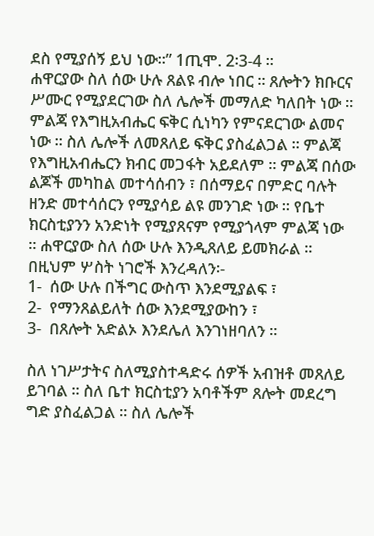ደስ የሚያሰኝ ይህ ነው።” 1ጢሞ. 2፡3-4 ።
ሐዋርያው ስለ ሰው ሁሉ ጸልዩ ብሎ ነበር ። ጸሎትን ክቡርና ሥሙር የሚያደርገው ስለ ሌሎች መማለድ ካለበት ነው ። ምልጃ የእግዚአብሔር ፍቅር ሲነካን የምናደርገው ልመና ነው ። ስለ ሌሎች ለመጸለይ ፍቅር ያስፈልጋል ። ምልጃ የእግዚአብሔርን ክብር መጋፋት አይደለም ። ምልጃ በሰው ልጆች መካከል መተሳሰብን ፣ በሰማይና በምድር ባሉት ዘንድ መተሳሰርን የሚያሳይ ልዩ መንገድ ነው ። የቤተ ክርስቲያንን አንድነት የሚያጸናም የሚያጎላም ምልጃ ነው ። ሐዋርያው ስለ ሰው ሁሉ እንዲጸለይ ይመክራል ። በዚህም ሦስት ነገሮች እንረዳለን፡-
1-  ሰው ሁሉ በችግር ውስጥ እንደሚያልፍ ፣
2-  የማንጸልይለት ሰው እንደሚያውከን ፣
3-  በጸሎት አድልኦ እንደሌለ እንገነዘባለን ።

ስለ ነገሥታትና ስለሚያስተዳድሩ ሰዎች አብዝቶ መጸለይ ይገባል ። ስለ ቤተ ክርስቲያን አባቶችም ጸሎት መደረግ ግድ ያስፈልጋል ። ስለ ሌሎች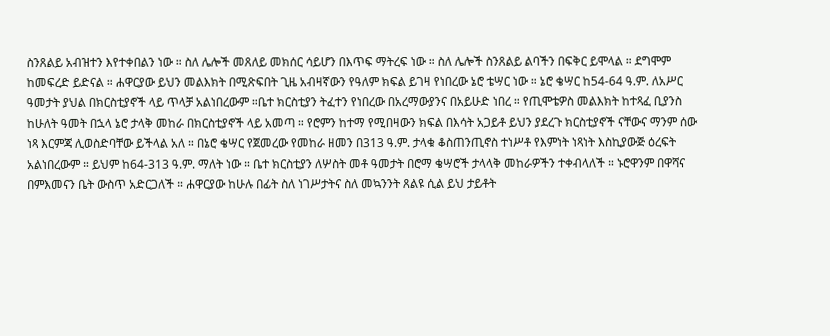ስንጸልይ አብዝተን እየተቀበልን ነው ። ስለ ሌሎች መጸለይ መክሰር ሳይሆን በእጥፍ ማትረፍ ነው ። ስለ ሌሎች ስንጸልይ ልባችን በፍቅር ይሞላል ። ደግሞም ከመፍረድ ይድናል ። ሐዋርያው ይህን መልእክት በሚጽፍበት ጊዜ አብዛኛውን የዓለም ክፍል ይገዛ የነበረው ኔሮ ቴሣር ነው ። ኔሮ ቄሣር ከ54-64 ዓ.ም. ለአሥር ዓመታት ያህል በክርስቲያኖች ላይ ጥላቻ አልነበረውም ።ቤተ ክርስቲያን ትፈተን የነበረው በአረማውያንና በአይሁድ ነበረ ። የጢሞቴዎስ መልእክት ከተጻፈ ቢያንስ ከሁለት ዓመት በኋላ ኔሮ ታላቅ መከራ በክርስቲያኖች ላይ አመጣ ። የሮምን ከተማ የሚበዛውን ክፍል በእሳት አጋይቶ ይህን ያደረጉ ክርስቲያኖች ናቸውና ማንም ሰው ነጻ እርምጃ ሊወስድባቸው ይችላል አለ ። በኔሮ ቄሣር የጀመረው የመከራ ዘመን በ313 ዓ.ም. ታላቁ ቆስጠንጢኖስ ተነሥቶ የእምነት ነጻነት እስኪያውጅ ዕረፍት አልነበረውም ። ይህም ከ64-313 ዓ.ም. ማለት ነው ። ቤተ ክርስቲያን ለሦስት መቶ ዓመታት በሮማ ቄሣሮች ታላላቅ መከራዎችን ተቀብላለች ። ኑሮዋንም በዋሻና በምእመናን ቤት ውስጥ አድርጋለች ። ሐዋርያው ከሁሉ በፊት ስለ ነገሥታትና ስለ መኳንንት ጸልዩ ሲል ይህ ታይቶት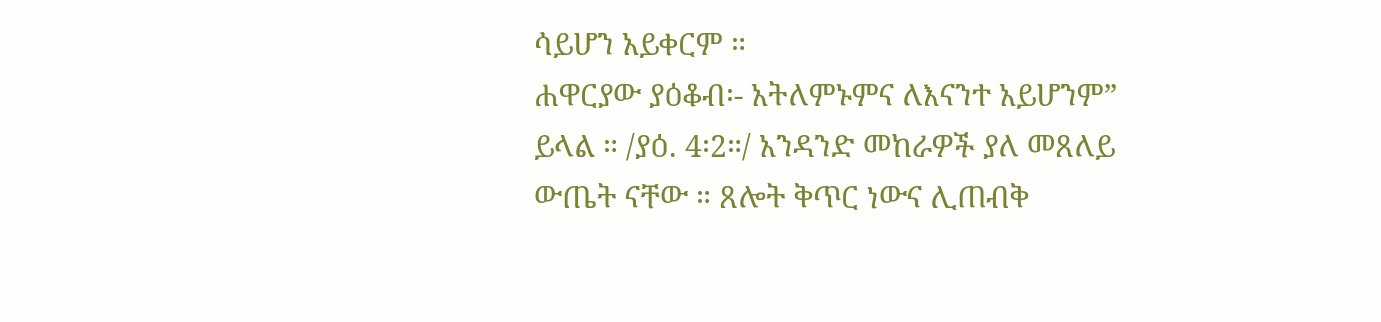ሳይሆን አይቀርም ።
ሐዋርያው ያዕቆብ፡- አትለምኑምና ለእናንተ አይሆንም” ይላል ። /ያዕ. 4፡2።/ አንዳንድ መከራዎች ያለ መጸለይ ውጤት ናቸው ። ጸሎት ቅጥር ነውና ሊጠብቅ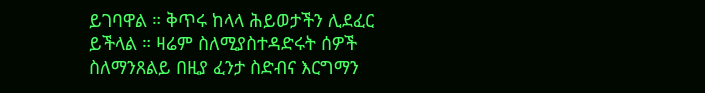ይገባዋል ። ቅጥሩ ከላላ ሕይወታችን ሊደፈር ይችላል ። ዛሬም ስለሚያስተዳድሩት ሰዎች ስለማንጸልይ በዚያ ፈንታ ስድብና እርግማን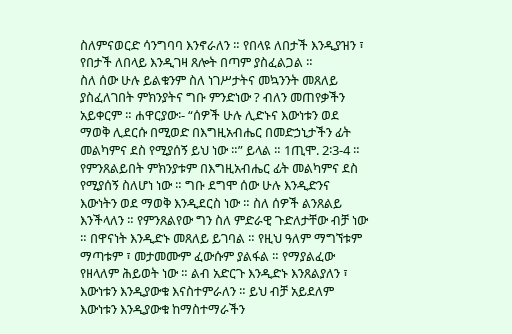ስለምናወርድ ሳንግባባ እንኖራለን ። የበላዩ ለበታች እንዲያዝን ፣ የበታች ለበላይ እንዲገዛ ጸሎት በጣም ያስፈልጋል ።
ስለ ሰው ሁሉ ይልቁንም ስለ ነገሥታትና መኳንንት መጸለይ ያስፈለገበት ምክንያትና ግቡ ምንድነው ? ብለን መጠየቃችን አይቀርም ። ሐዋርያው፡- “ሰዎች ሁሉ ሊድኑና እውነቱን ወደ ማወቅ ሊደርሱ በሚወድ በእግዚአብሔር በመድኃኒታችን ፊት መልካምና ደስ የሚያሰኝ ይህ ነው ።” ይላል ። 1ጢሞ. 2፡3-4 ።
የምንጸልይበት ምክንያቱም በእግዚአብሔር ፊት መልካምና ደስ የሚያሰኝ ስለሆነ ነው ። ግቡ ደግሞ ሰው ሁሉ እንዲድንና እውነትን ወደ ማወቅ እንዲደርስ ነው ። ስለ ሰዎች ልንጸልይ እንችላለን ። የምንጸልየው ግን ስለ ምድራዊ ጉድለታቸው ብቻ ነው ። በዋናነት እንዲድኑ መጸለይ ይገባል ። የዚህ ዓለም ማግኘቱም ማጣቱም ፣ መታመሙም ፈውሱም ያልፋል ። የማያልፈው የዘላለም ሕይወት ነው ። ልብ አድርጉ እንዲድኑ እንጸልያለን ፣ እውነቱን እንዲያውቁ እናስተምራለን ። ይህ ብቻ አይደለም እውነቱን እንዲያውቁ ከማስተማራችን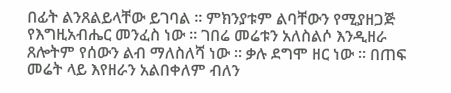በፊት ልንጸልይላቸው ይገባል ። ምክንያቱም ልባቸውን የሚያዘጋጅ የእግዚአብሔር መንፈስ ነው ። ገበሬ መሬቱን አለስልሶ እንዲዘራ ጸሎትም የሰውን ልብ ማለስለሻ ነው ። ቃሉ ደግሞ ዘር ነው ። በጠፍ መሬት ላይ እየዘራን አልበቀለም ብለን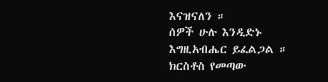እናዝናለን ።
ሰዎች ሁሉ እንዲድኑ እግዚአብሔር ይፈልጋል ። ክርስቶስ የመጣው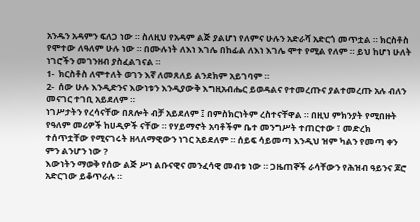አንዱን አዳምን ፍለጋ ነው ። ስለዚህ የአዳም ልጅ ያልሆነ የለምና ሁሉን አድራሻ አድርጎ መጥቷል ። ክርስቶስ የሞተው ለዓለም ሁሉ ነው ። በሙሉነት ለእነ እገሌ በከፊል ለእነ እገሌ ሞተ የሚል የለም ። ይህ ከሆነ ሁለት ነገሮችን መገንዘብ ያስፈልገናል ።
1-  ክርስቶስ ለሞተለት ወገን እኛ ለመጸለይ ልንደክም አይገባም ።
2-  ሰው ሁሉ እንዲድንና እውነቱን እንዲያውቅ እግዚአብሔር ይወዳልና የተመረጡና ያልተመረጡ አሉ ብለን መናገር ተገቢ አይደለም ።
ነገሥታትን የረሳናቸው በጸሎት ብቻ አይደለም ፤ በምስክርነትም ረስተናቸዋል ። በዚህ ምክንያት የሚበዙት የዓለም መሪዎች ከሀዲዎች ናቸው ። የሃይማኖት አባቶችም ቤተ መንግሥት ተጠርተው ፣ መድረክ ተሰጥቷቸው የሚናገሩት ዘላለማዊውን ነገር አይደለም ። ሰይፍ ሳይመጣ እንዲህ ዝም ካልን የመጣ ቀን ምን ልንሆን ነው ?
እውነትን ማወቅ የሰው ልጅ ሥነ ልቡናዊና መንፈሳዊ መብቱ ነው ። ጋዜጠኞች ራሳቸውን የሕዝብ ዓይንና ጆሮ አድርገው ይቆጥራሉ ።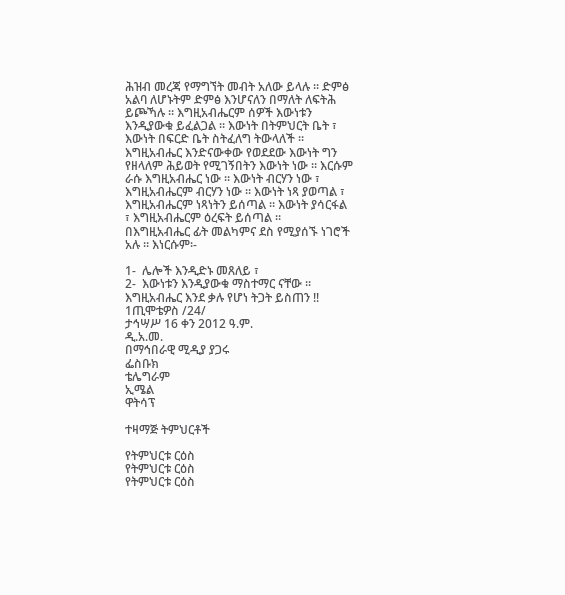ሕዝብ መረጃ የማግኘት መብት አለው ይላሉ ። ድምፅ አልባ ለሆኑትም ድምፅ እንሆናለን በማለት ለፍትሕ ይጮኻሉ ። እግዚአብሔርም ሰዎች እውነቱን እንዲያውቁ ይፈልጋል ። እውነት በትምህርት ቤት ፣ እውነት በፍርድ ቤት ስትፈለግ ትውላለች ። እግዚአብሔር እንድናውቀው የወደደው እውነት ግን የዘላለም ሕይወት የሚገኝበትን እውነት ነው ። እርሱም ራሱ እግዚአብሔር ነው ። እውነት ብርሃን ነው ፣ እግዚአብሔርም ብርሃን ነው ። እውነት ነጻ ያወጣል ፣ እግዚአብሔርም ነጻነትን ይሰጣል ። እውነት ያሳርፋል ፣ እግዚአብሔርም ዕረፍት ይሰጣል ።
በእግዚአብሔር ፊት መልካምና ደስ የሚያሰኙ ነገሮች አሉ ። እነርሱም፡-

1-  ሌሎች እንዲድኑ መጸለይ ፣
2-  እውነቱን እንዲያውቁ ማስተማር ናቸው ።
እግዚአብሔር እንደ ቃሉ የሆነ ትጋት ይስጠን !!
1ጢሞቴዎስ /24/
ታኅሣሥ 16 ቀን 2012 ዓ.ም.
ዲ.አ.መ.
በማኅበራዊ ሚዲያ ያጋሩ
ፌስቡክ
ቴሌግራም
ኢሜል
ዋትሳፕ

ተዛማጅ ትምህርቶች

የትምህርቱ ርዕስ
የትምህርቱ ርዕስ
የትምህርቱ ርዕስ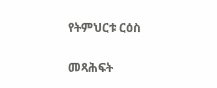የትምህርቱ ርዕስ

መጻሕፍት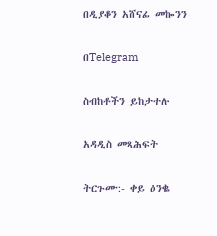በዲያቆን አሸናፊ መኰንን

በTelegram

ስብከቶችን ይከታተሉ

አዳዲስ መጻሕፍት

ትርጉሙ:- ቀይ ዕንቈ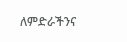ለምድራችንና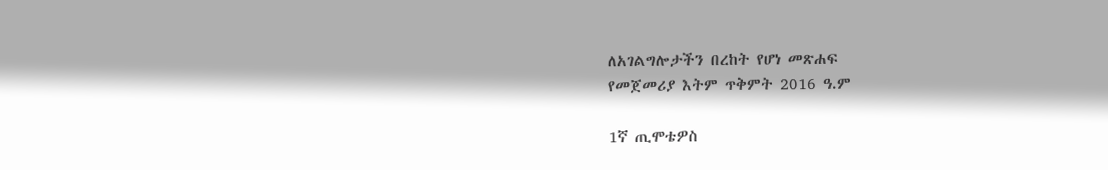ለአገልግሎታችን በረከት የሆነ መጽሐፍ
የመጀመሪያ እትም ጥቅምት 2016 ዓ.ም

1ኛ ጢሞቴዎስ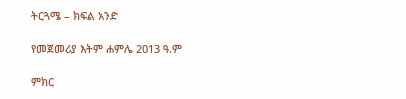ትርጓሜ – ክፍል አንድ

የመጀመሪያ እትም ሐምሌ 2013 ዓ.ም

ምክር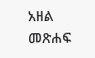አዘል መጽሐፍ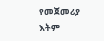የመጀመሪያ እትም